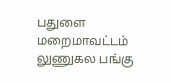பதுளை மறைமாவட்டம் லுணுகல பங்கு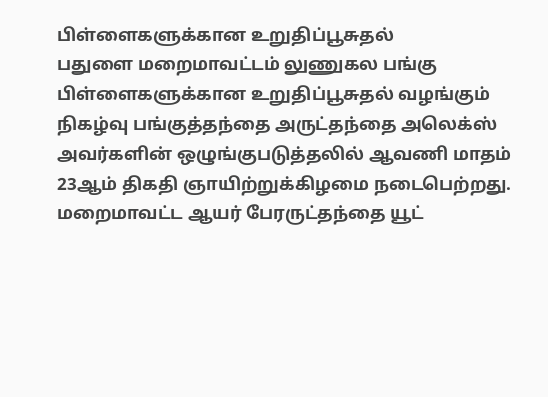பிள்ளைகளுக்கான உறுதிப்பூசுதல்
பதுளை மறைமாவட்டம் லுணுகல பங்கு பிள்ளைகளுக்கான உறுதிப்பூசுதல் வழங்கும் நிகழ்வு பங்குத்தந்தை அருட்தந்தை அலெக்ஸ் அவர்களின் ஒழுங்குபடுத்தலில் ஆவணி மாதம் 23ஆம் திகதி ஞாயிற்றுக்கிழமை நடைபெற்றது. மறைமாவட்ட ஆயர் பேரருட்தந்தை யூட்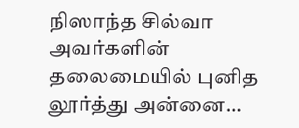நிஸாந்த சில்வா அவர்களின் தலைமையில் புனித லூர்த்து அன்னை…